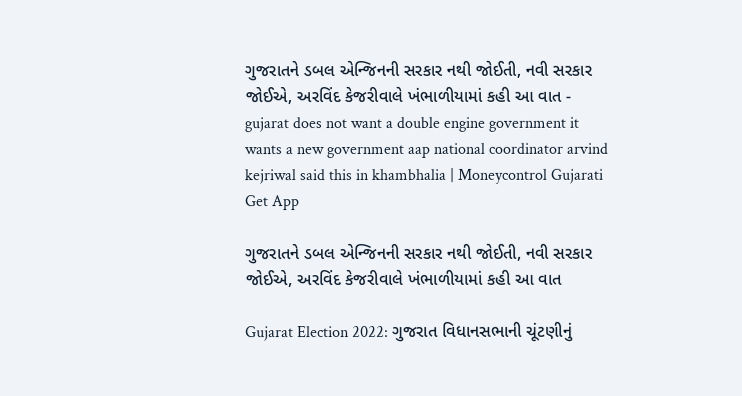ગુજરાતને ડબલ એન્જિનની સરકાર નથી જોઈતી, નવી સરકાર જોઈએ, અરવિંદ કેજરીવાલે ખંભાળીયામાં કહી આ વાત - gujarat does not want a double engine government it wants a new government aap national coordinator arvind kejriwal said this in khambhalia | Moneycontrol Gujarati
Get App

ગુજરાતને ડબલ એન્જિનની સરકાર નથી જોઈતી, નવી સરકાર જોઈએ, અરવિંદ કેજરીવાલે ખંભાળીયામાં કહી આ વાત

Gujarat Election 2022: ગુજરાત વિધાનસભાની ચૂંટણીનું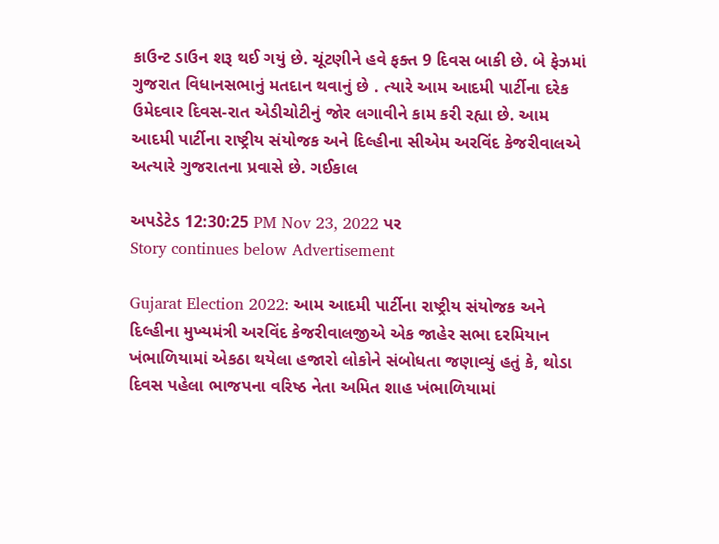કાઉન્ટ ડાઉન શરૂ થઈ ગયું છે. ચૂંટણીને હવે ફક્ત 9 દિવસ બાકી છે. બે ફેઝમાં ગુજરાત વિધાનસભાનું મતદાન થવાનું છે . ત્યારે આમ આદમી પાર્ટીના દરેક ઉમેદવાર દિવસ-રાત એડીચોટીનું જોર લગાવીને કામ કરી રહ્યા છે. આમ આદમી પાર્ટીના રાષ્ટ્રીય સંયોજક અને દિલ્હીના સીએમ અરવિંદ કેજરીવાલએ અત્યારે ગુજરાતના પ્રવાસે છે. ગઈકાલ

અપડેટેડ 12:30:25 PM Nov 23, 2022 પર
Story continues below Advertisement

Gujarat Election 2022: આમ આદમી પાર્ટીના રાષ્ટ્રીય સંયોજક અને દિલ્હીના મુખ્યમંત્રી અરવિંદ કેજરીવાલજીએ એક જાહેર સભા દરમિયાન ખંભાળિયામાં એકઠા થયેલા હજારો લોકોને સંબોધતા જણાવ્યું હતું કે, થોડા દિવસ પહેલા ભાજપના વરિષ્ઠ નેતા અમિત શાહ ખંભાળિયામાં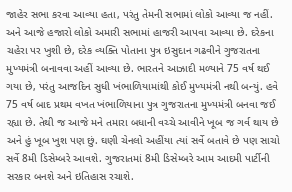જાહેર સભા કરવા આવ્યા હતા, પરંતુ તેમની સભામાં લોકો આવ્યા જ નહીં. અને આજે હજારો લોકો અમારી સભામાં હાજરી આપવા આવ્યા છે. દરેકના ચહેરા પર ખુશી છે, દરેક વ્યક્તિ પોતાના પુત્ર ઇસુદાન ગઢવીને ગુજરાતના મુખ્યમંત્રી બનાવવા અહીં આવ્યા છે. ભારતને આઝાદી મળ્યાને 75 વર્ષ થઈ ગયા છે, પરંતુ આજદિન સુધી ખંભાળિયામાંથી કોઈ મુખ્યમંત્રી નથી બન્યું. હવે 75 વર્ષ બાદ પ્રથમ વખત ખંભાળિયાના પુત્ર ગુજરાતના મુખ્યમંત્રી બનવા જઈ રહ્યા છે. તેથી જ આજે મને તમારા બધાની વચ્ચે આવીને ખૂબ જ ગર્વ થાય છે અને હું ખૂબ ખુશ પણ છું. ઘણી ચેનલો અહીંયા ત્યાં સર્વે બતાવે છે પણ સાચો સર્વે 8મી ડિસેમ્બરે આવશે. ગુજરાતમાં 8મી ડિસેમ્બરે આમ આદમી પાર્ટીની સરકાર બનશે અને ઇતિહાસ રચાશે.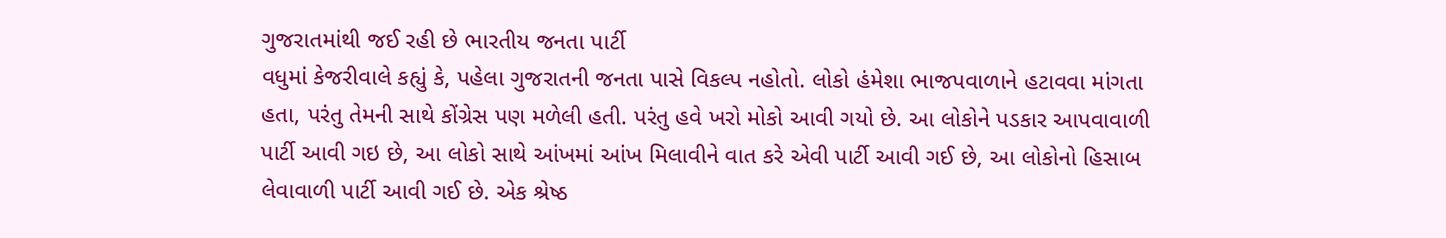ગુજરાતમાંથી જઈ રહી છે ભારતીય જનતા પાર્ટી
વધુમાં કેજરીવાલે કહ્યું કે, પહેલા ગુજરાતની જનતા પાસે વિકલ્પ નહોતો. લોકો હંમેશા ભાજપવાળાને હટાવવા માંગતા હતા, પરંતુ તેમની સાથે કોંગ્રેસ પણ મળેલી હતી. પરંતુ હવે ખરો મોકો આવી ગયો છે. આ લોકોને પડકાર આપવાવાળી પાર્ટી આવી ગઇ છે, આ લોકો સાથે આંખમાં આંખ મિલાવીને વાત કરે એવી પાર્ટી આવી ગઈ છે, આ લોકોનો હિસાબ લેવાવાળી પાર્ટી આવી ગઈ છે. એક શ્રેષ્ઠ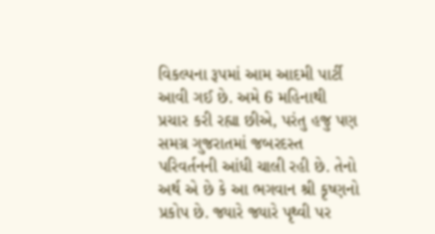વિકલ્પના રૂપમાં આમ આદમી પાર્ટી આવી ગઈ છે. અમે 6 મહિનાથી પ્રચાર કરી રહ્યા છીએ, પરંતુ હજુ પણ સમગ્ર ગુજરાતમાં જબરદસ્ત પરિવર્તનની આંધી ચાલી રહી છે. તેનો અર્થ એ છે કે આ ભગવાન શ્રી કૃષ્ણનો પ્રકોપ છે. જ્યારે જ્યારે પૃથ્વી પર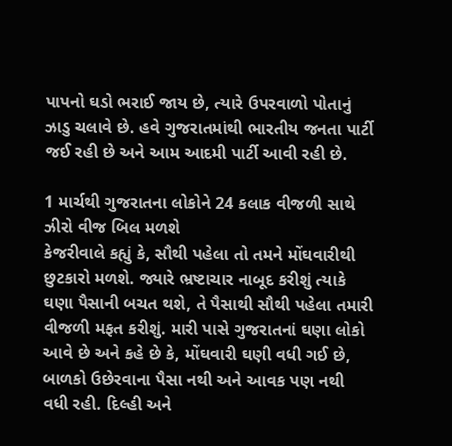પાપનો ઘડો ભરાઈ જાય છે, ત્યારે ઉપરવાળો પોતાનું ઝાડુ ચલાવે છે. હવે ગુજરાતમાંથી ભારતીય જનતા પાર્ટી જઈ રહી છે અને આમ આદમી પાર્ટી આવી રહી છે.

1 માર્ચથી ગુજરાતના લોકોને 24 કલાક વીજળી સાથે ઝીરો વીજ બિલ મળશે
કેજરીવાલે કહ્યું કે, સૌથી પહેલા તો તમને મોંઘવારીથી છુટકારો મળશે. જ્યારે ભ્રષ્ટાચાર નાબૂદ કરીશું ત્યાકે ઘણા પૈસાની બચત થશે, તે પૈસાથી સૌથી પહેલા તમારી વીજળી મફત કરીશું. મારી પાસે ગુજરાતનાં ઘણા લોકો આવે છે અને કહે છે કે, મોંઘવારી ઘણી વધી ગઈ છે, બાળકો ઉછેરવાના પૈસા નથી અને આવક પણ નથી વધી રહી. દિલ્હી અને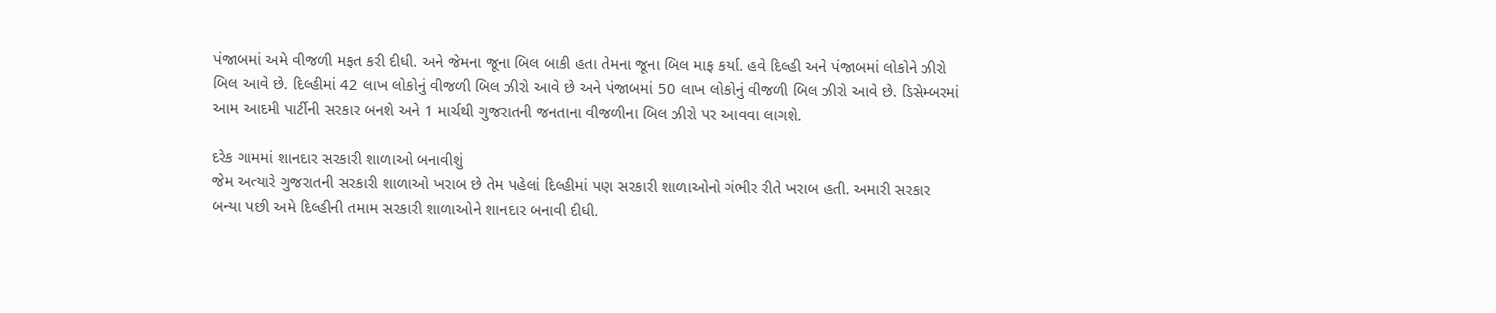પંજાબમાં અમે વીજળી મફત કરી દીધી. અને જેમના જૂના બિલ બાકી હતા તેમના જૂના બિલ માફ કર્યા. હવે દિલ્હી અને પંજાબમાં લોકોને ઝીરો બિલ આવે છે. દિલ્હીમાં 42 લાખ લોકોનું વીજળી બિલ ઝીરો આવે છે અને પંજાબમાં 50 લાખ લોકોનું વીજળી બિલ ઝીરો આવે છે. ડિસેમ્બરમાં આમ આદમી પાર્ટીની સરકાર બનશે અને 1 માર્ચથી ગુજરાતની જનતાના વીજળીના બિલ ઝીરો પર આવવા લાગશે.

દરેક ગામમાં શાનદાર સરકારી શાળાઓ બનાવીશું
જેમ અત્યારે ગુજરાતની સરકારી શાળાઓ ખરાબ છે તેમ પહેલાં દિલ્હીમાં પણ સરકારી શાળાઓનો ગંભીર રીતે ખરાબ હતી. અમારી સરકાર બન્યા પછી અમે દિલ્હીની તમામ સરકારી શાળાઓને શાનદાર બનાવી દીધી.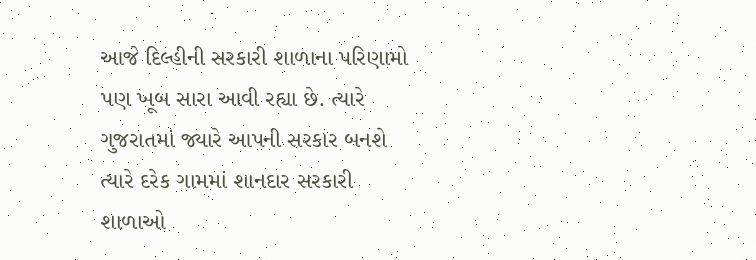આજે દિલ્હીની સરકારી શાળાના પરિણામો પણ ખૂબ સારા આવી રહ્યા છે. ત્યારે ગુજરાતમાં જ્યારે આપની સરકાર બનશે ત્યારે દરેક ગામમાં શાનદાર સરકારી શાળાઓ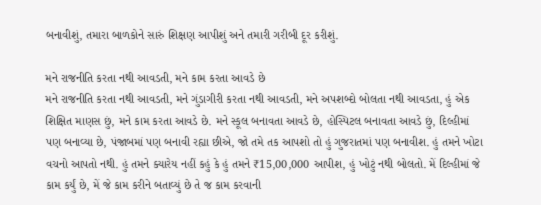બનાવીશું, તમારા બાળકોને સારું શિક્ષણ આપીશું અને તમારી ગરીબી દૂર કરીશું.

મને રાજનીતિ કરતા નથી આવડતી, મને કામ કરતા આવડે છે
મને રાજનીતિ કરતા નથી આવડતી, મને ગુંડાગીરી કરતા નથી આવડતી, મને અપશબ્દો બોલતા નથી આવડતા, હું એક શિક્ષિત માણસ છું, મને કામ કરતા આવડે છે. મને સ્કૂલ બનાવતા આવડે છે, હોસ્પિટલ બનાવતા આવડે છું, દિલ્હીમાં પણ બનાવ્યા છે, પંજાબમાં પણ બનાવી રહ્યા છીએ, જો તમે તક આપશો તો હું ગુજરાતમાં પણ બનાવીશ. હું તમને ખોટા વચનો આપતો નથી. હું તમને ક્યારેય નહીં કહું કે હું તમને ₹15,00,000 આપીશ, હું ખોટું નથી બોલતો. મેં દિલ્હીમાં જે કામ કર્યું છે, મેં જે કામ કરીને બતાવ્યું છે તે જ કામ કરવાની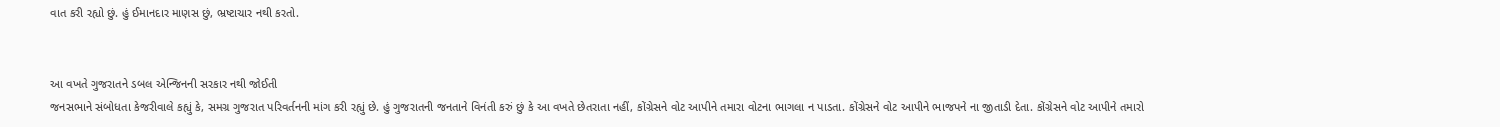વાત કરી રહ્યો છું. હું ઈમાનદાર માણસ છું, ભ્રષ્ટાચાર નથી કરતો.


આ વખતે ગુજરાતને ડબલ એન્જિનની સરકાર નથી જોઈતી
જનસભાને સંબોધતા કેજરીવાલે કહ્યું કે, સમગ્ર ગુજરાત પરિવર્તનની માંગ કરી રહ્યું છે. હું ગુજરાતની જનતાને વિનંતી કરું છું કે આ વખતે છેતરાતા નહીં, કોંગ્રેસને વોટ આપીને તમારા વોટના ભાગલા ન પાડતા. કોંગ્રેસને વોટ આપીને ભાજપને ના જીતાડી દેતા. કોંગ્રેસને વોટ આપીને તમારો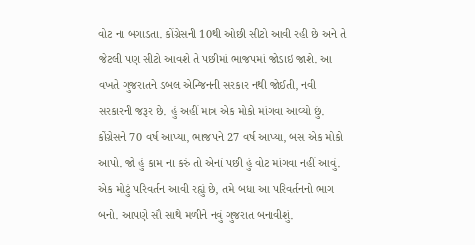વોટ ના બગાડતા. કોંગ્રેસની 10થી ઓછી સીટો આવી રહી છે અને તે જેટલી પણ સીટો આવશે તે પછીમાં ભાજપમાં જોડાઇ જાશે. આ વખતે ગુજરાતને ડબલ એન્જિનની સરકાર નથી જોઈતી, નવી સરકારની જરૂર છે. હું અહીં માત્ર એક મોકો માંગવા આવ્યો છું. કોંગ્રેસને 70 વર્ષ આપ્યા, ભાજપને 27 વર્ષ આપ્યા, બસ એક મોકો આપો. જો હું કામ ના કરું તો એનાં પછી હું વોટ માંગવા નહીં આવું. એક મોટું પરિવર્તન આવી રહ્યું છે, તમે બધા આ પરિવર્તનનો ભાગ બનો. આપણે સૌ સાથે મળીને નવું ગુજરાત બનાવીશું.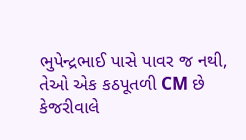ભુપેન્દ્રભાઈ પાસે પાવર જ નથી, તેઓ એક કઠપૂતળી CM છે
કેજરીવાલે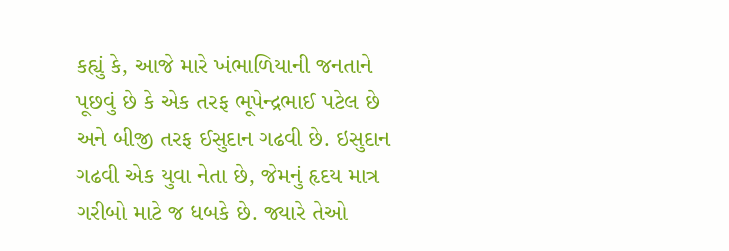કહ્યું કે, આજે મારે ખંભાળિયાની જનતાને પૂછવું છે કે એક તરફ ભૂપેન્દ્રભાઈ પટેલ છે અને બીજી તરફ ઈસુદાન ગઢવી છે. ઇસુદાન ગઢવી એક યુવા નેતા છે, જેમનું હૃદય માત્ર ગરીબો માટે જ ધબકે છે. જ્યારે તેઓ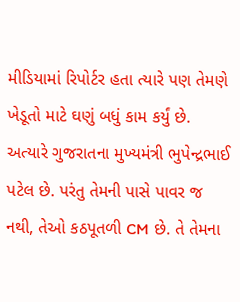મીડિયામાં રિપોર્ટર હતા ત્યારે પણ તેમણે ખેડૂતો માટે ઘણું બધું કામ કર્યું છે. અત્યારે ગુજરાતના મુખ્યમંત્રી ભુપેન્દ્રભાઈ પટેલ છે. પરંતુ તેમની પાસે પાવર જ નથી, તેઓ કઠપૂતળી CM છે. તે તેમના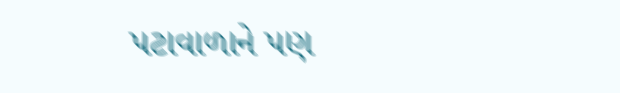પટાવાળાને પણ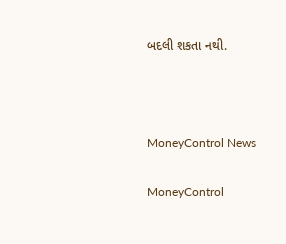બદલી શકતા નથી.



MoneyControl News

MoneyControl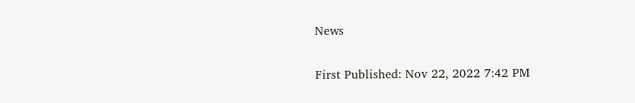News

First Published: Nov 22, 2022 7:42 PM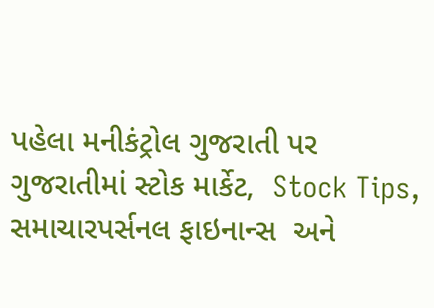પહેલા મનીકંટ્રોલ ગુજરાતી પર ગુજરાતીમાં સ્ટોક માર્કેટ,  Stock Tips,  સમાચારપર્સનલ ફાઇનાન્સ  અને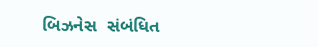બિઝનેસ  સંબંધિત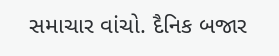સમાચાર વાંચો. દૈનિક બજાર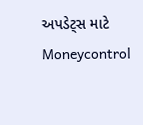અપડેટ્સ માટે Moneycontrol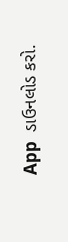App  ડાઉનલોડ કરો.